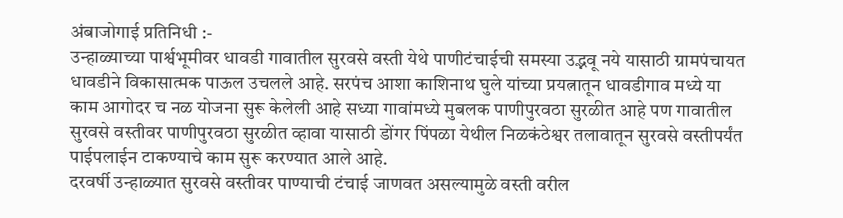अंबाजोगाई प्रतिनिधी :-
उन्हाळ्याच्या पार्श्वभूमीवर धावडी गावातील सुरवसे वस्ती येथे पाणीटंचाईची समस्या उद्भवू नये यासाठी ग्रामपंचायत धावडीने विकासात्मक पाऊल उचलले आहे. सरपंच आशा काशिनाथ घुले यांच्या प्रयत्नातून धावडीगाव मध्ये या काम आगोदर च नळ योजना सुरू केलेली आहे सध्या गावांमध्ये मुबलक पाणीपुरवठा सुरळीत आहे पण गावातील सुरवसे वस्तीवर पाणीपुरवठा सुरळीत व्हावा यासाठी डोंगर पिंपळा येथील निळकंठेश्वर तलावातून सुरवसे वस्तीपर्यंत पाईपलाईन टाकण्याचे काम सुरू करण्यात आले आहे.
दरवर्षी उन्हाळ्यात सुरवसे वस्तीवर पाण्याची टंचाई जाणवत असल्यामुळे वस्ती वरील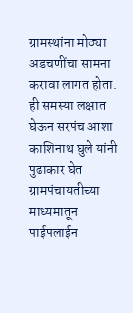ग्रामस्थांना मोठ्या अडचणींचा सामना करावा लागत होता. ही समस्या लक्षात घेऊन सरपंच आशा काशिनाथ घुले यांनी पुढाकार घेत ग्रामपंचायतीच्या माध्यमातून पाईपलाईन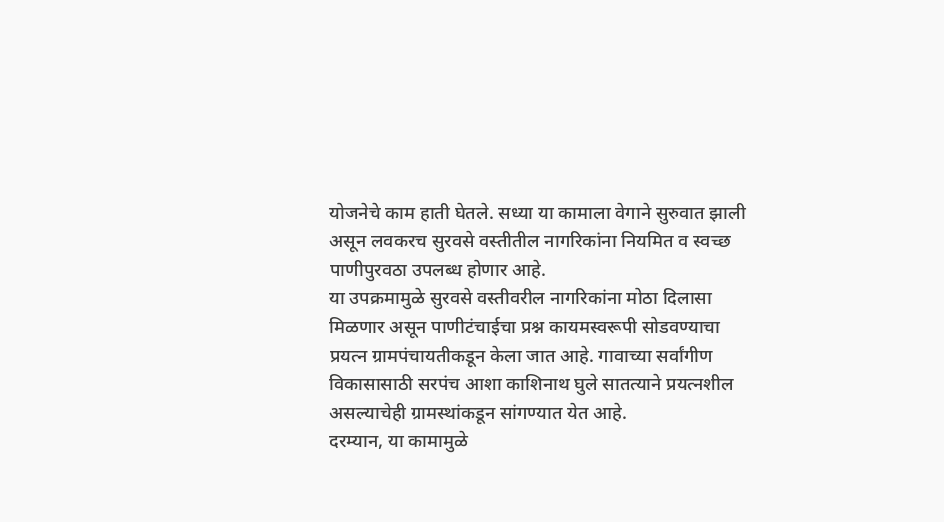योजनेचे काम हाती घेतले. सध्या या कामाला वेगाने सुरुवात झाली असून लवकरच सुरवसे वस्तीतील नागरिकांना नियमित व स्वच्छ पाणीपुरवठा उपलब्ध होणार आहे.
या उपक्रमामुळे सुरवसे वस्तीवरील नागरिकांना मोठा दिलासा मिळणार असून पाणीटंचाईचा प्रश्न कायमस्वरूपी सोडवण्याचा प्रयत्न ग्रामपंचायतीकडून केला जात आहे. गावाच्या सर्वांगीण विकासासाठी सरपंच आशा काशिनाथ घुले सातत्याने प्रयत्नशील असल्याचेही ग्रामस्थांकडून सांगण्यात येत आहे.
दरम्यान, या कामामुळे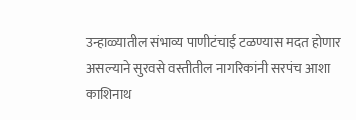उन्हाळ्यातील संभाव्य पाणीटंचाई टळण्यास मदत होणार असल्याने सुरवसे वस्तीतील नागरिकांनी सरपंच आशा काशिनाथ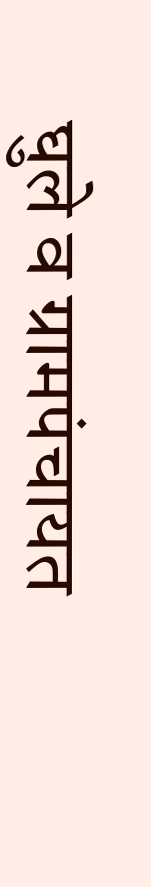घुले व ग्रामपंचायत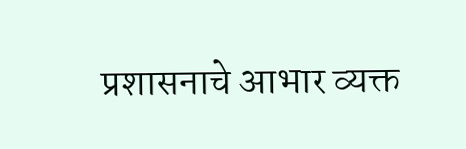प्रशासनाचे आभार व्यक्त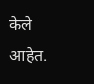केले आहेत.